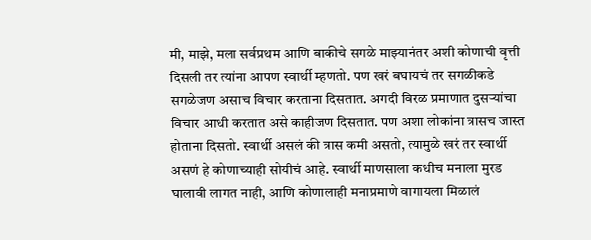मी, माझे, मला सर्वप्रथम आणि बाकीचे सगळे माझ्यानंतर अशी कोणाची वृत्ती दिसली तर त्यांना आपण स्वार्थी म्हणतो. पण खरं बघायचं तर सगळीकडे सगळेजण असाच विचार करताना दिसतात. अगदी विरळ प्रमाणात दुसऱ्यांचा विचार आधी करतात असे काहीजण दिसतात. पण अशा लोकांना त्रासच जास्त होताना दिसतो. स्वार्थी असलं की त्रास कमी असतो, त्यामुळे खरं तर स्वार्थी असणं हे कोणाच्याही सोयीचं आहे. स्वार्थी माणसाला कधीच मनाला मुरड घालावी लागत नाही, आणि कोणालाही मनाप्रमाणे वागायला मिळालं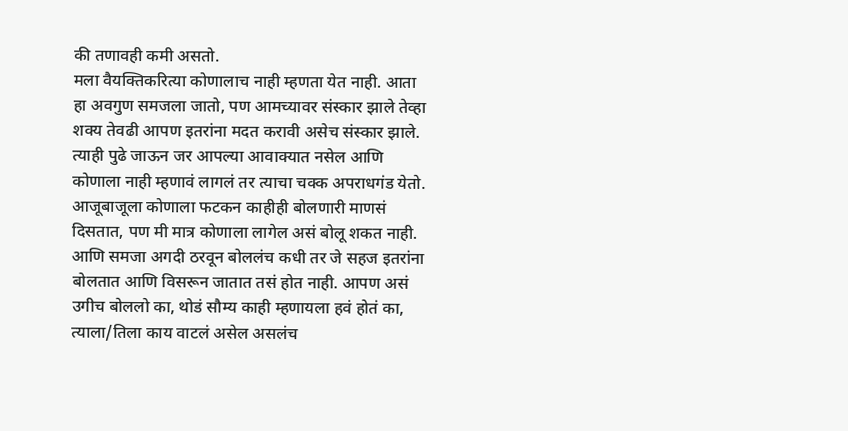की तणावही कमी असतो.
मला वैयक्तिकरित्या कोणालाच नाही म्हणता येत नाही. आता हा अवगुण समजला जातो, पण आमच्यावर संस्कार झाले तेव्हा शक्य तेवढी आपण इतरांना मदत करावी असेच संस्कार झाले. त्याही पुढे जाऊन जर आपल्या आवाक्यात नसेल आणि कोणाला नाही म्हणावं लागलं तर त्याचा चक्क अपराधगंड येतो. आजूबाजूला कोणाला फटकन काहीही बोलणारी माणसं दिसतात, पण मी मात्र कोणाला लागेल असं बोलू शकत नाही. आणि समजा अगदी ठरवून बोललंच कधी तर जे सहज इतरांना बोलतात आणि विसरून जातात तसं होत नाही. आपण असं उगीच बोललो का, थोडं सौम्य काही म्हणायला हवं होतं का, त्याला/तिला काय वाटलं असेल असलंच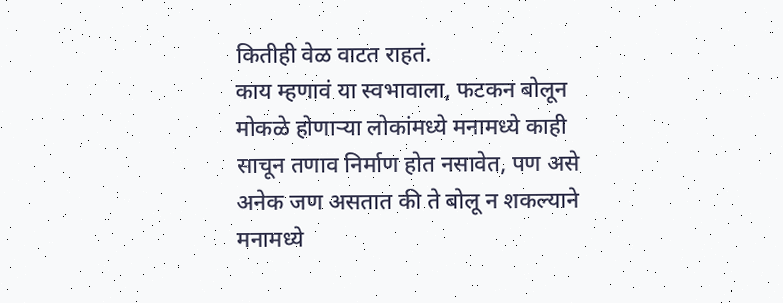कितीही वेळ वाटत राहतं.
काय म्हणावं या स्वभावाला, फटकन बोलून मोकळे होणाऱ्या लोकांमध्ये मनामध्ये काही साचून तणाव निर्माण होत नसावेत, पण असे अनेक जण असतात की ते बोलू न शकल्याने मनामध्ये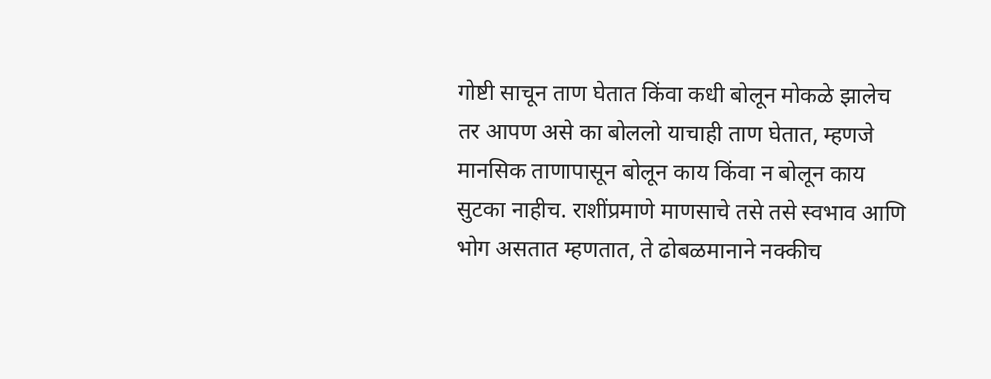गोष्टी साचून ताण घेतात किंवा कधी बोलून मोकळे झालेच तर आपण असे का बोललो याचाही ताण घेतात, म्हणजे मानसिक ताणापासून बोलून काय किंवा न बोलून काय सुटका नाहीच. राशींप्रमाणे माणसाचे तसे तसे स्वभाव आणि भोग असतात म्हणतात, ते ढोबळमानाने नक्कीच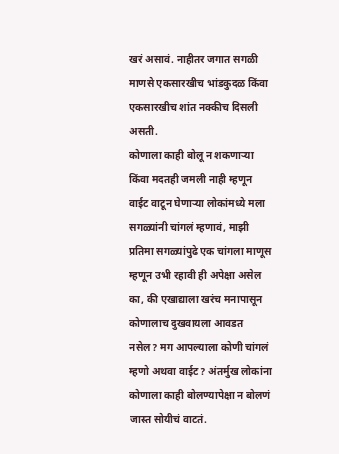खरं असावं. नाहीतर जगात सगळी माणसे एकसारखीच भांडकुदळ किंवा एकसारखीच शांत नक्कीच दिसली असती.
कोणाला काही बोलू न शकणाऱ्या किंवा मदतही जमली नाही म्हणून वाईट वाटून घेणाऱ्या लोकांमध्ये मला सगळ्यांनी चांगलं म्हणावं, माझी प्रतिमा सगळ्यांपुढे एक चांगला माणूस म्हणून उभी रहावी ही अपेक्षा असेल का, की एखाद्याला खरंच मनापासून कोणालाच दुखवायला आवडत नसेल? मग आपल्याला कोणी चांगलं म्हणो अथवा वाईट? अंतर्मुख लोकांना कोणाला काही बोलण्यापेक्षा न बोलणं जास्त सोयीचं वाटतं.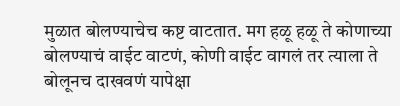मुळात बोलण्याचेच कष्ट वाटतात. मग हळू हळू ते कोणाच्या बोलण्याचं वाईट वाटणं, कोणी वाईट वागलं तर त्याला ते बोलूनच दाखवणं यापेक्षा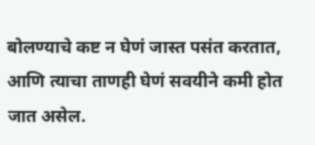बोलण्याचे कष्ट न घेणं जास्त पसंत करतात, आणि त्याचा ताणही घेणं सवयीने कमी होत जात असेल.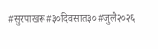#सुरपाखरू#३०दिवसात३०#जुलै२०२६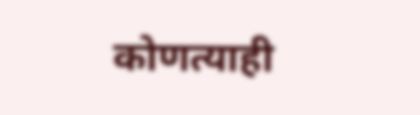कोणत्याही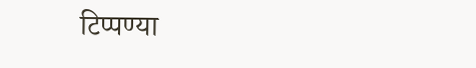टिप्पण्या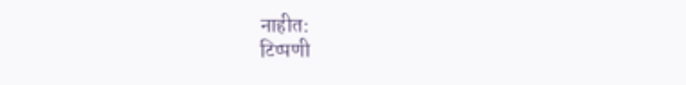नाहीत:
टिप्पणी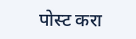पोस्ट करा